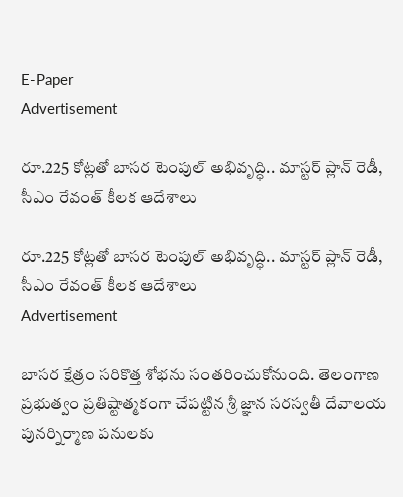E-Paper
Advertisement

రూ.225 కోట్లతో బాసర టెంపుల్ అభివృద్ధి.. మాస్టర్ ప్లాన్ రెడీ, సీఎం రేవంత్ కీలక ఆదేశాలు

రూ.225 కోట్లతో బాసర టెంపుల్ అభివృద్ధి.. మాస్టర్ ప్లాన్ రెడీ, సీఎం రేవంత్ కీలక ఆదేశాలు
Advertisement

బాసర క్షేత్రం సరికొత్త శోభను సంతరించుకోనుంది. తెలంగాణ ప్రభుత్వం ప్రతిష్టాత్మకంగా చేపట్టిన శ్రీ జ్ఞాన సరస్వతీ దేవాలయ పునర్నిర్మాణ పనులకు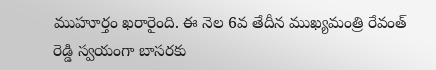ముహూర్తం ఖరారైంది. ఈ నెల 6వ తేదీన ముఖ్యమంత్రి రేవంత్ రెడ్డి స్వయంగా బాసరకు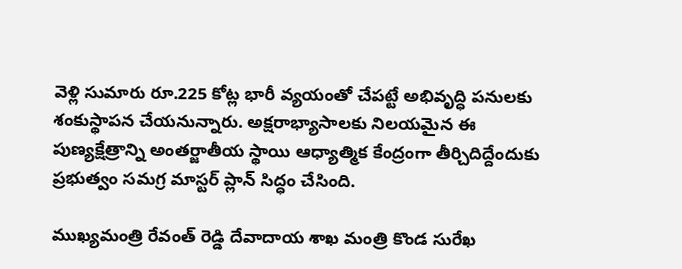వెళ్లి సుమారు రూ.225 కోట్ల భారీ వ్యయంతో చేపట్టే అభివృద్ధి పనులకు శంకుస్థాపన చేయనున్నారు. అక్షరాభ్యాసాలకు నిలయమైన ఈ పుణ్యక్షేత్రాన్ని అంతర్జాతీయ స్థాయి ఆధ్యాత్మిక కేంద్రంగా తీర్చిదిద్దేందుకు ప్రభుత్వం సమగ్ర మాస్టర్ ప్లాన్ సిద్ధం చేసింది.

ముఖ్యమంత్రి రేవంత్ రెడ్డి దేవాదాయ శాఖ మంత్రి కొండ సురేఖ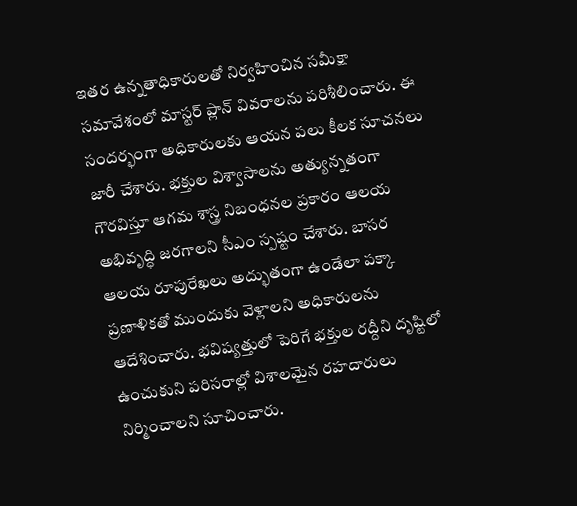ఇతర ఉన్నతాధికారులతో నిర్వహించిన సమీక్షా సమావేశంలో మాస్టర్ ప్లాన్ వివరాలను పరిశీలించారు. ఈ సందర్భంగా అధికారులకు ఆయన పలు కీలక సూచనలు జారీ చేశారు. భక్తుల విశ్వాసాలను అత్యున్నతంగా గౌరవిస్తూ ఆగమ శాస్త్ర నిబంధనల ప్రకారం ఆలయ అభివృద్ధి జరగాలని సీఎం స్పష్టం చేశారు. బాసర ఆలయ రూపురేఖలు అద్భుతంగా ఉండేలా పక్కా ప్రణాళికతో ముందుకు వెళ్లాలని అధికారులను ఆదేశించారు. భవిష్యత్తులో పెరిగే భక్తుల రద్దీని దృష్టిలో ఉంచుకుని పరిసరాల్లో విశాలమైన రహదారులు నిర్మించాలని సూచించారు.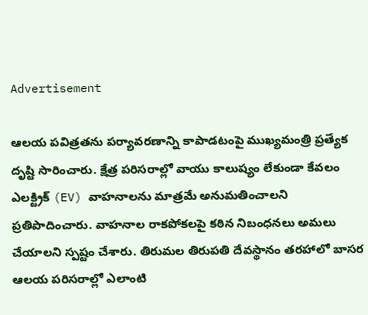Advertisement

ఆలయ పవిత్రతను పర్యావరణాన్ని కాపాడటంపై ముఖ్యమంత్రి ప్రత్యేక దృష్టి సారించారు. క్షేత్ర పరిసరాల్లో వాయు కాలుష్యం లేకుండా కేవలం ఎలక్ట్రిక్ (EV) వాహనాలను మాత్రమే అనుమతించాలని ప్రతిపాదించారు. వాహనాల రాకపోకలపై కఠిన నిబంధనలు అమలు చేయాలని స్పష్టం చేశారు. తిరుమల తిరుపతి దేవస్థానం తరహాలో బాసర ఆలయ పరిసరాల్లో ఎలాంటి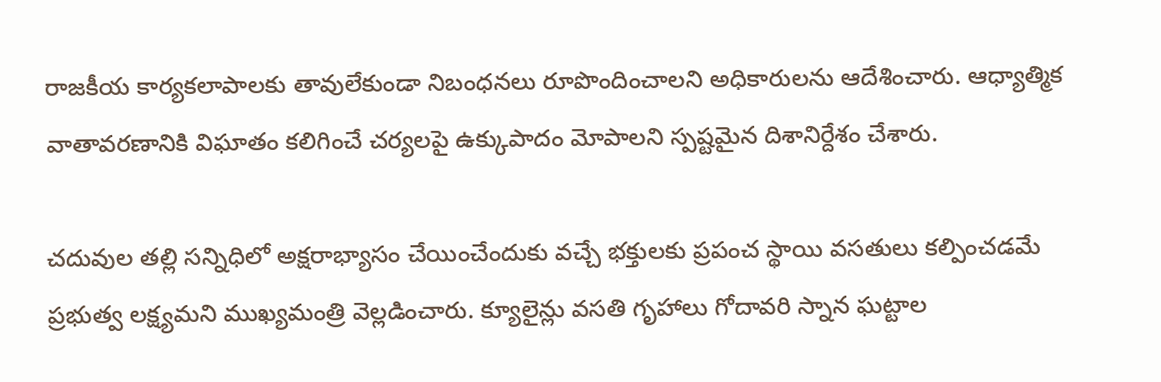రాజకీయ కార్యకలాపాలకు తావులేకుండా నిబంధనలు రూపొందించాలని అధికారులను ఆదేశించారు. ఆధ్యాత్మిక వాతావరణానికి విఘాతం కలిగించే చర్యలపై ఉక్కుపాదం మోపాలని స్పష్టమైన దిశానిర్దేశం చేశారు.

చదువుల తల్లి సన్నిధిలో అక్షరాభ్యాసం చేయించేందుకు వచ్చే భక్తులకు ప్రపంచ స్థాయి వసతులు కల్పించడమే ప్రభుత్వ లక్ష్యమని ముఖ్యమంత్రి వెల్లడించారు. క్యూలైన్లు వసతి గృహాలు గోదావరి స్నాన ఘట్టాల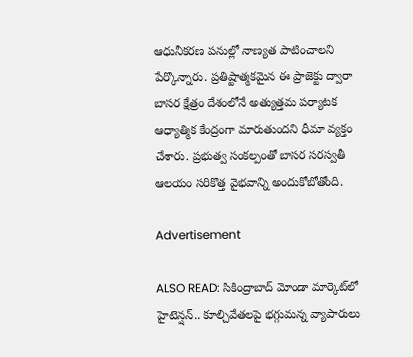ఆధునీకరణ పనుల్లో నాణ్యత పాటించాలని పేర్కొన్నారు. ప్రతిష్టాత్మకమైన ఈ ప్రాజెక్టు ద్వారా బాసర క్షేత్రం దేశంలోనే అత్యుత్తమ పర్యాటక ఆధ్యాత్మిక కేంద్రంగా మారుతుందని ధీమా వ్యక్తం చేశారు. ప్రభుత్వ సంకల్పంతో బాసర సరస్వతీ ఆలయం సరికొత్త వైభవాన్ని అందుకోబోతోంది.

Advertisement

ALSO READ: సికింద్రాబాద్ మోండా మార్కెట్‌లో హైటెన్షన్.. కూల్చివేతలపై భగ్గుమన్న వ్యాపారులు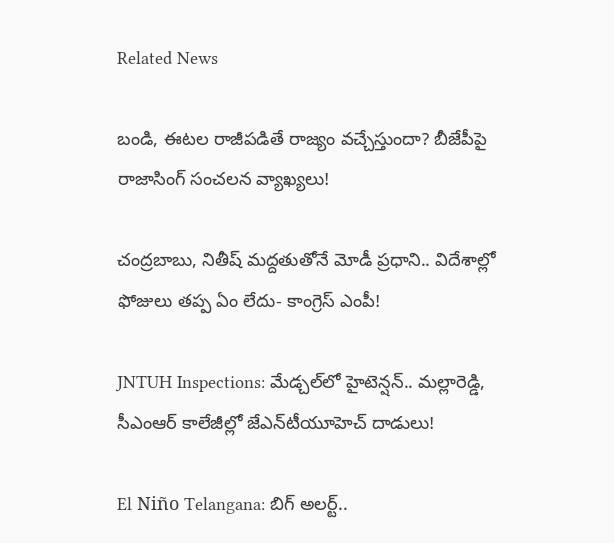Related News

బండి, ఈటల రాజీపడితే రాజ్యం వచ్చేస్తుందా? బీజేపీపై రాజాసింగ్ సంచలన వ్యాఖ్యలు!

చంద్రబాబు, నితీష్ మద్దతుతోనే మోడీ ప్రధాని.. విదేశాల్లో ఫోజులు తప్ప ఏం లేదు- కాంగ్రెస్ ఎంపీ!

JNTUH Inspections: మేడ్చల్‌లో హైటెన్షన్.. మల్లారెడ్డి, సీఎంఆర్ కాలేజీల్లో జేఎన్‌టీయూహెచ్ దాడులు!

El Niño Telangana: బిగ్ అలర్ట్..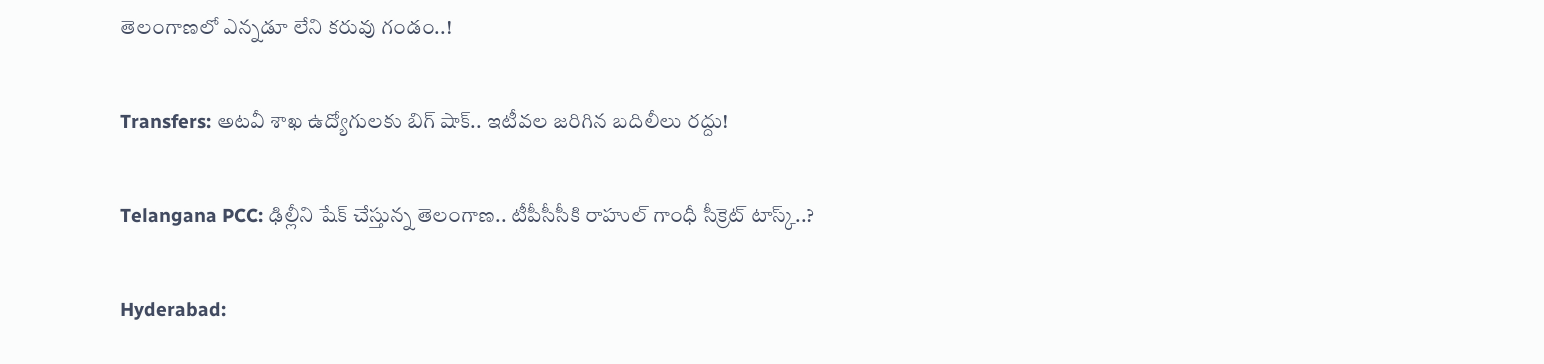తెలంగాణలో ఎన్నడూ లేని కరువు గండం..!

Transfers: అటవీ శాఖ ఉద్యోగులకు బిగ్ షాక్.. ఇటీవల జరిగిన బదిలీలు రద్దు!

Telangana PCC: ఢిల్లీని షేక్ చేస్తున్న తెలంగాణ.. టీపీసీసీకి రాహుల్ గాంధీ సీక్రెట్ టాస్క్..?

Hyderabad: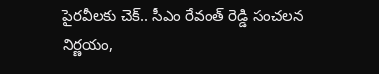పైరవీలకు చెక్.. సీఎం రేవంత్ రెడ్డి సంచలన నిర్ణయం,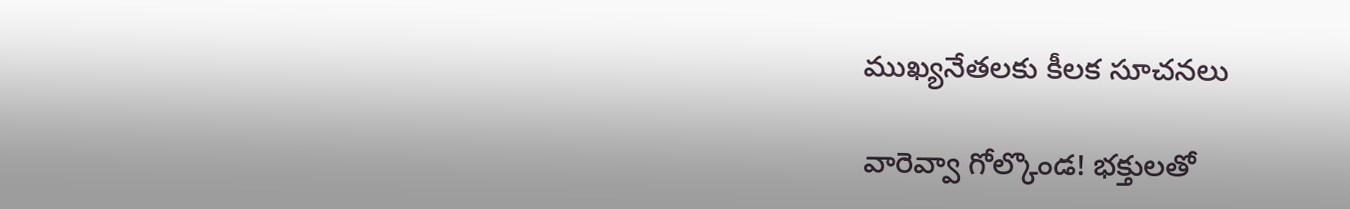ముఖ్యనేతలకు కీలక సూచనలు

వారెవ్వా గోల్కొండ! భక్తులతో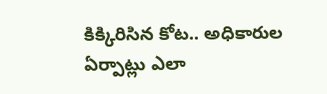కిక్కిరిసిన కోట.. అధికారుల ఏర్పాట్లు ఎలా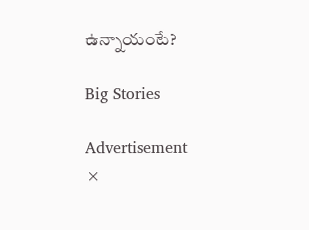ఉన్నాయంటే?

Big Stories

Advertisement
×